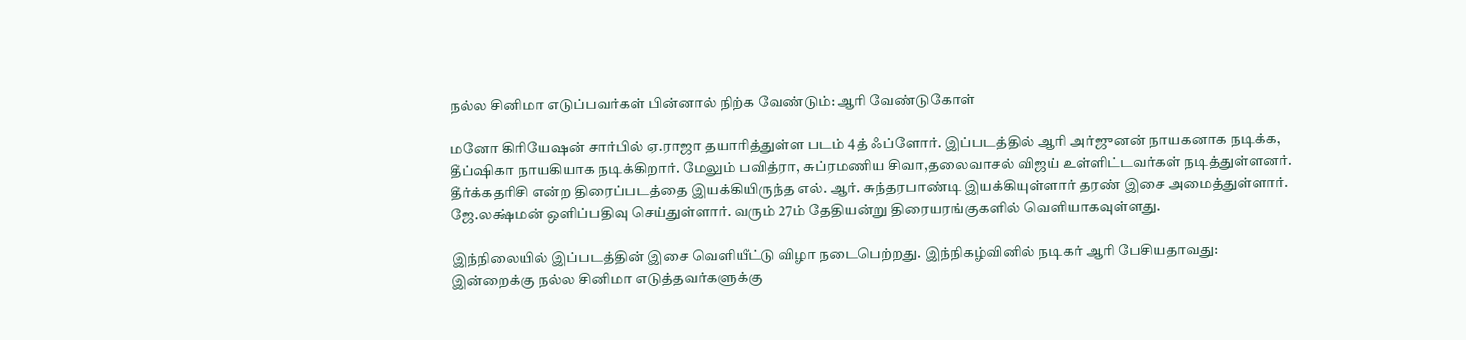நல்ல சினிமா எடுப்பவர்கள் பின்னால் நிற்க வேண்டும்: ஆரி வேண்டுகோள்

மனோ கிரியேஷன் சார்பில் ஏ.ராஜா தயாரித்துள்ள படம் 4த் ஃப்ளோர். இப்படத்தில் ஆரி அர்ஜுனன் நாயகனாக நடிக்க, தீப்ஷிகா நாயகியாக நடிக்கிறார். மேலும் பவித்ரா, சுப்ரமணிய சிவா,தலைவாசல் விஜய் உள்ளிட்டவர்கள் நடித்துள்ளனர். தீர்க்கதரிசி என்ற திரைப்படத்தை இயக்கியிருந்த எல். ஆர். சுந்தரபாண்டி இயக்கியுள்ளார் தரண் இசை அமைத்துள்ளார். ஜே.லக்ஷ்மன் ஒளிப்பதிவு செய்துள்ளார். வரும் 27ம் தேதியன்று திரையரங்குகளில் வெளியாகவுள்ளது.

இந்நிலையில் இப்படத்தின் இசை வெளியீட்டு விழா நடைபெற்றது. இந்நிகழ்வினில் நடிகர் ஆரி பேசியதாவது:
இன்றைக்கு நல்ல சினிமா எடுத்தவர்களுக்கு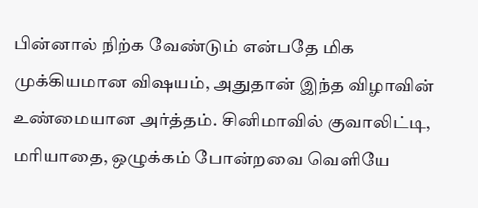பின்னால் நிற்க வேண்டும் என்பதே மிக முக்கியமான விஷயம், அதுதான் இந்த விழாவின் உண்மையான அர்த்தம். சினிமாவில் குவாலிட்டி, மரியாதை, ஒழுக்கம் போன்றவை வெளியே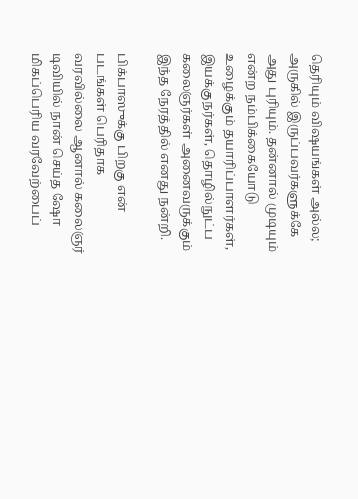தெரியும் விஷயங்கள் அல்ல; அருகில் இருப்பவர்களுக்கே அது புரியும். தன்னால் முடியும் என்ற நம்பிக்கையோடு உழைக்கும் தயாரிப்பாளர்கள், இயக்குநர்கள், தொழில்நுட்ப கலைஞர்கள் அனைவருக்கும் இந்த நேரத்தில் எனது நன்றி.

பிக்பாஸுக்கு பிறகு என் படங்கள் பெரிதாக வரவில்லை ஆனால் கலைஞர் டிவியில் நான் செய்த ஷோ மிகப்பெரிய வரவேற்பைப்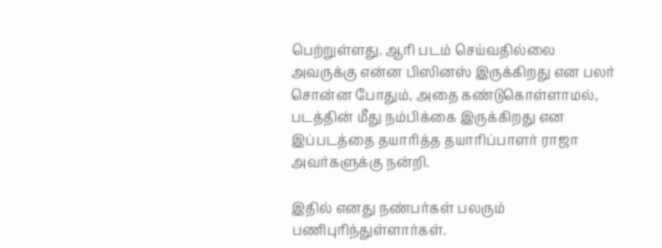பெற்றுள்ளது. ஆரி படம் செய்வதில்லை அவருக்கு என்ன பிஸினஸ் இருக்கிறது என பலர் சொன்ன போதும், அதை கண்டுகொள்ளாமல், படத்தின் மீது நம்பிக்கை இருக்கிறது என இப்படத்தை தயாரித்த தயாரிப்பாளர் ராஜா அவர்களுக்கு நன்றி.

இதில் எனது நண்பர்கள் பலரும் பணிபுரிந்துள்ளார்கள்.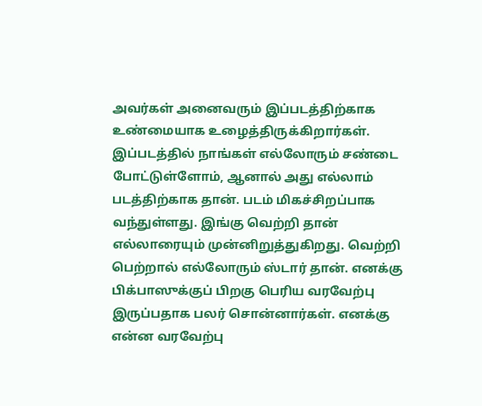அவர்கள் அனைவரும் இப்படத்திற்காக உண்மையாக உழைத்திருக்கிறார்கள். இப்படத்தில் நாங்கள் எல்லோரும் சண்டை போட்டுள்ளோம், ஆனால் அது எல்லாம் படத்திற்காக தான். படம் மிகச்சிறப்பாக வந்துள்ளது. இங்கு வெற்றி தான் எல்லாரையும் முன்னிறுத்துகிறது. வெற்றி பெற்றால் எல்லோரும் ஸ்டார் தான். எனக்கு பிக்பாஸுக்குப் பிறகு பெரிய வரவேற்பு இருப்பதாக பலர் சொன்னார்கள். எனக்கு என்ன வரவேற்பு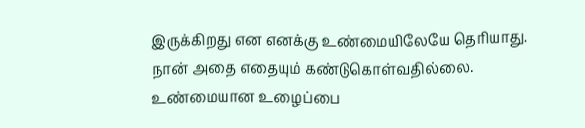இருக்கிறது என எனக்கு உண்மையிலேயே தெரியாது. நான் அதை எதையும் கண்டுகொள்வதில்லை. உண்மையான உழைப்பை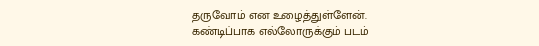தருவோம் என உழைத்துள்ளேன். கண்டிப்பாக எல்லோருக்கும் படம்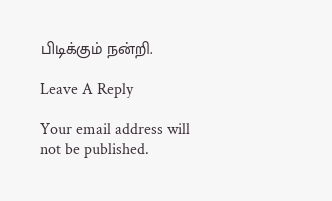பிடிக்கும் நன்றி.

Leave A Reply

Your email address will not be published.